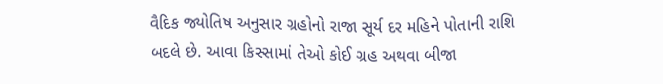વૈદિક જ્યોતિષ અનુસાર ગ્રહોનો રાજા સૂર્ય દર મહિને પોતાની રાશિ બદલે છે. આવા કિસ્સામાં તેઓ કોઈ ગ્રહ અથવા બીજા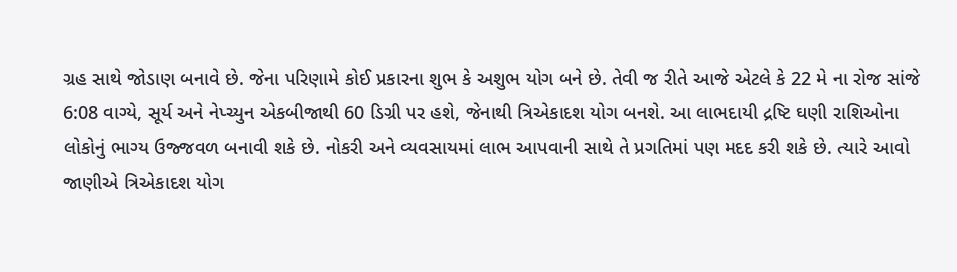ગ્રહ સાથે જોડાણ બનાવે છે. જેના પરિણામે કોઈ પ્રકારના શુભ કે અશુભ યોગ બને છે. તેવી જ રીતે આજે એટલે કે 22 મે ના રોજ સાંજે 6:08 વાગ્યે, સૂર્ય અને નેપ્ચ્યુન એકબીજાથી 60 ડિગ્રી પર હશે, જેનાથી ત્રિએકાદશ યોગ બનશે. આ લાભદાયી દ્રષ્ટિ ઘણી રાશિઓના લોકોનું ભાગ્ય ઉજ્જવળ બનાવી શકે છે. નોકરી અને વ્યવસાયમાં લાભ આપવાની સાથે તે પ્રગતિમાં પણ મદદ કરી શકે છે. ત્યારે આવો જાણીએ ત્રિએકાદશ યોગ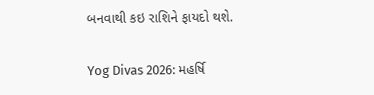બનવાથી કઇ રાશિને ફાયદો થશે.

Yog Divas 2026: મહર્ષિ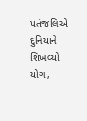પતંજલિએ દુનિયાને શિખવ્યો યોગ,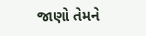જાણો તેમને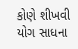કોણે શીખવી યોગ સાધના